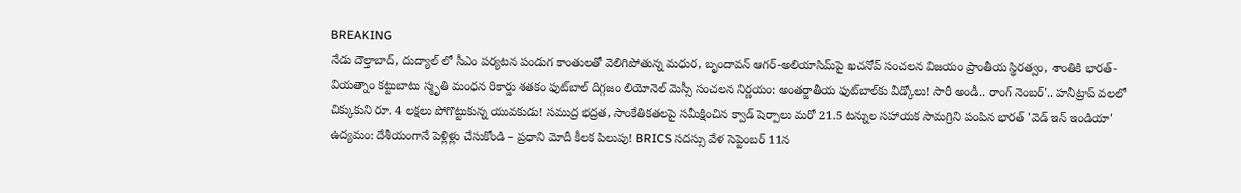BREAKING
నేడు దౌల్తాబాద్, దుద్యాల్ లో సీఎం పర్యటన పండుగ కాంతులతో వెలిగిపోతున్న మధుర, బృందావన్ ఆగర్-అలియాసిమ్‌పై ఖచనోవ్ సంచలన విజయం ప్రాంతీయ స్థిరత్వం, శాంతికి భారత్-వియత్నాం కట్టుబాటు స్మృతి మంధన రికార్డు శతకం ఫుట్‌బాల్ దిగ్గజం లియోనెల్ మెస్సీ సంచలన నిర్ణయం: అంతర్జాతీయ ఫుట్‌బాల్‌కు వీడ్కోలు! సారీ అండీ.. రాంగ్ నెంబర్'.. హనీట్రాప్ వలలో చిక్కుకుని రూ. 4 లక్షలు పోగొట్టుకున్న యువకుడు! సముద్ర భద్రత, సాంకేతికతలపై సమీక్షించిన క్వాడ్ షెర్పాలు మరో 21.5 టన్నుల సహాయక సామగ్రిని పంపిన భారత్ 'వెడ్ ఇన్ ఇండియా' ఉద్యమం: దేశీయంగానే పెళ్లిళ్లు చేసుకోండి – ప్రధాని మోదీ కీలక పిలుపు! BRICS సదస్సు వేళ సెప్టెంబర్ 11న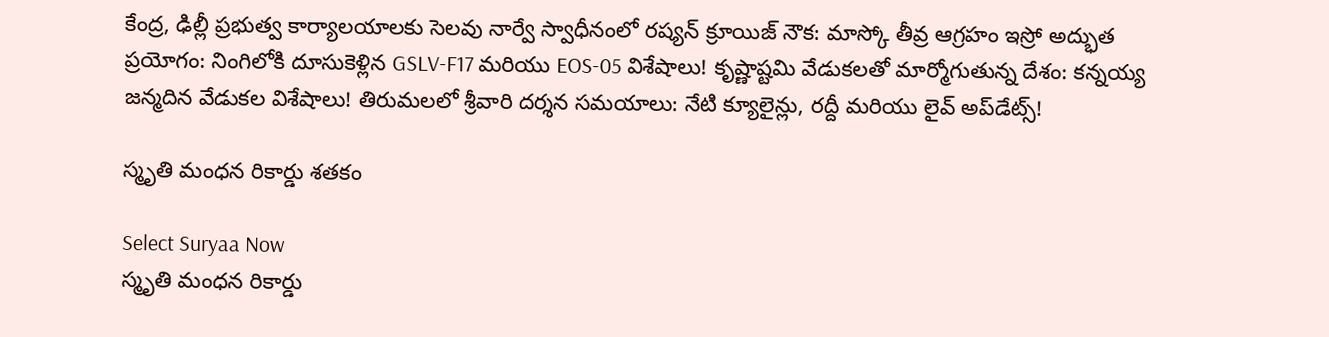కేంద్ర, ఢిల్లీ ప్రభుత్వ కార్యాలయాలకు సెలవు నార్వే స్వాధీనంలో రష్యన్ క్రూయిజ్ నౌక: మాస్కో తీవ్ర ఆగ్రహం ఇస్రో అద్భుత ప్రయోగం: నింగిలోకి దూసుకెళ్లిన GSLV-F17 మరియు EOS-05 విశేషాలు! కృష్ణాష్టమి వేడుకలతో మార్మోగుతున్న దేశం: కన్నయ్య జన్మదిన వేడుకల విశేషాలు! తిరుమలలో శ్రీవారి దర్శన సమయాలు: నేటి క్యూలైన్లు, రద్దీ మరియు లైవ్ అప్‌డేట్స్!

స్మృతి మంధన రికార్డు శతకం

Select Suryaa Now
స్మృతి మంధన రికార్డు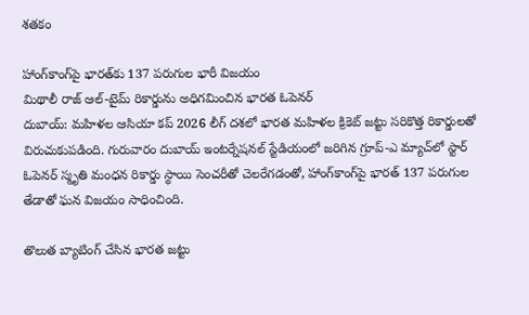శతకం

హాంగ్‌కాంగ్‌పై భారత్‌కు 137 పరుగుల భారీ విజయం
మిథాలీ రాజ్ ఆల్-టైమ్ రికార్డును అధిగమించిన భారత ఓపెనర్
దుబాయ్: మహిళల ఆసియా కప్ 2026 లీగ్ దశలో భారత మహిళల క్రికెట్ జట్టు సరికొత్త రికార్డులతో విరుచుకుపడింది. గురువారం దుబాయ్ ఇంటర్నేషనల్ స్టేడియంలో జరిగిన గ్రూప్-ఎ మ్యాచ్‌లో స్టార్ ఓపెనర్ స్మృతి మంధన రికార్డు స్థాయి సెంచరీతో చెలరేగడంతో, హాంగ్‌కాంగ్‌పై భారత్ 137 పరుగుల తేడాతో ఘన విజయం సాధించింది.

తొలుత బ్యాటింగ్ చేసిన భారత జట్టు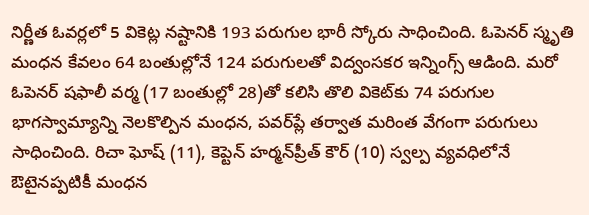నిర్ణీత ఓవర్లలో 5 వికెట్ల నష్టానికి 193 పరుగుల భారీ స్కోరు సాధించింది. ఓపెనర్ స్మృతి మంధన కేవలం 64 బంతుల్లోనే 124 పరుగులతో విద్వంసకర ఇన్నింగ్స్ ఆడింది. మరో ఓపెనర్ షఫాలీ వర్మ (17 బంతుల్లో 28)తో కలిసి తొలి వికెట్‌కు 74 పరుగుల భాగస్వామ్యాన్ని నెలకొల్పిన మంధన, పవర్‌ప్లే తర్వాత మరింత వేగంగా పరుగులు సాధించింది. రిచా ఘోష్ (11), కెప్టెన్ హర్మన్‌ప్రీత్ కౌర్ (10) స్వల్ప వ్యవధిలోనే ఔటైనప్పటికీ మంధన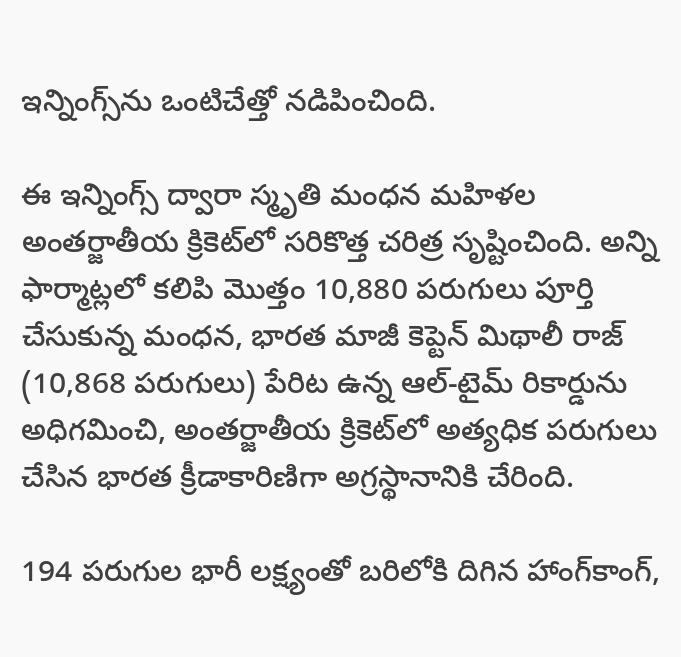ఇన్నింగ్స్‌ను ఒంటిచేత్తో నడిపించింది.

ఈ ఇన్నింగ్స్ ద్వారా స్మృతి మంధన మహిళల అంతర్జాతీయ క్రికెట్‌లో సరికొత్త చరిత్ర సృష్టించింది. అన్ని ఫార్మాట్లలో కలిపి మొత్తం 10,880 పరుగులు పూర్తి చేసుకున్న మంధన, భారత మాజీ కెప్టెన్ మిథాలీ రాజ్ (10,868 పరుగులు) పేరిట ఉన్న ఆల్-టైమ్ రికార్డును అధిగమించి, అంతర్జాతీయ క్రికెట్‌లో అత్యధిక పరుగులు చేసిన భారత క్రీడాకారిణిగా అగ్రస్థానానికి చేరింది.

194 పరుగుల భారీ లక్ష్యంతో బరిలోకి దిగిన హాంగ్‌కాంగ్,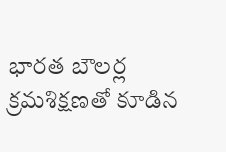భారత బౌలర్ల క్రమశిక్షణతో కూడిన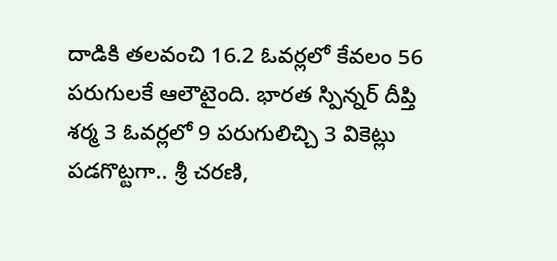దాడికి తలవంచి 16.2 ఓవర్లలో కేవలం 56 పరుగులకే ఆలౌటైంది. భారత స్పిన్నర్ దీప్తి శర్మ 3 ఓవర్లలో 9 పరుగులిచ్చి 3 వికెట్లు పడగొట్టగా.. శ్రీ చరణి,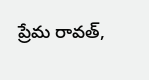ప్రేమ రావత్,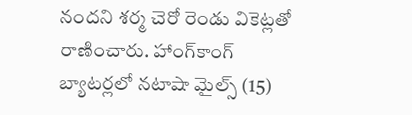నందని శర్మ చెరో రెండు వికెట్లతో రాణించారు. హాంగ్‌కాంగ్ బ్యాటర్లలో నటాషా మైల్స్ (15)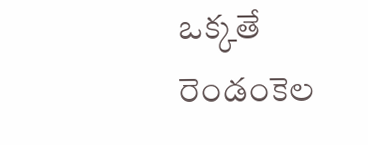ఒక్కతే రెండంకెల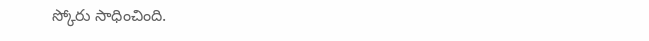స్కోరు సాధించింది.